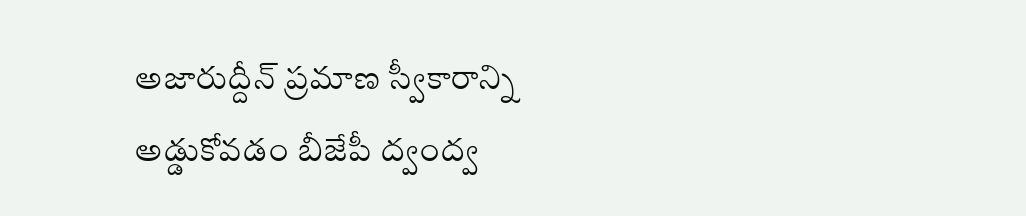అజారుద్దీన్ ప్రమాణ స్వీకారాన్ని అడ్డుకోవడం బీజేపీ ద్వంద్వ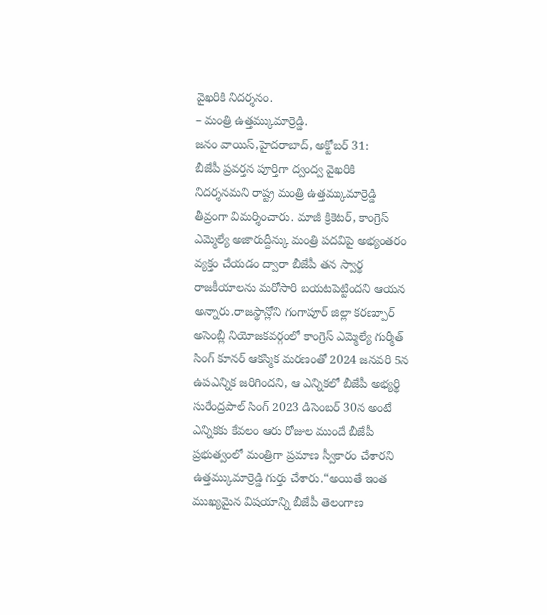వైఖరికి నిదర్శనం.
– మంత్రి ఉత్తమ్కుమార్రెడ్డి.
జనం వాయిస్,హైదరాబాద్, అక్టోబర్ 31:
బీజేపీ ప్రవర్తన పూర్తిగా ద్వంద్వ వైఖరికి నిదర్శనమని రాష్ట్ర మంత్రి ఉత్తమ్కుమార్రెడ్డి తీవ్రంగా విమర్శించారు. మాజీ క్రికెటర్, కాంగ్రెస్ ఎమ్మెల్యే అజారుద్దీన్కు మంత్రి పదవిపై అభ్యంతరం వ్యక్తం చేయడం ద్వారా బీజేపీ తన స్వార్థ రాజకీయాలను మరోసారి బయటపెట్టిందని ఆయన అన్నారు.రాజస్థాన్లోని గంగాపూర్ జిల్లా కరణ్పూర్ అసెంబ్లీ నియోజకవర్గంలో కాంగ్రెస్ ఎమ్మెల్యే గుర్మీత్ సింగ్ కూనర్ ఆకస్మిక మరణంతో 2024 జనవరి 5న ఉపఎన్నిక జరిగిందని, ఆ ఎన్నికలో బీజేపీ అభ్యర్థి సురేంద్రపాల్ సింగ్ 2023 డిసెంబర్ 30న అంటే ఎన్నికకు కేవలం ఆరు రోజుల ముందే బీజేపీ ప్రభుత్వంలో మంత్రిగా ప్రమాణ స్వీకారం చేశారని ఉత్తమ్కుమార్రెడ్డి గుర్తు చేశారు.“అయితే ఇంత ముఖ్యమైన విషయాన్ని బీజేపీ తెలంగాణ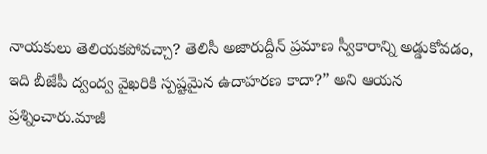నాయకులు తెలియకపోవచ్చా? తెలిసీ అజారుద్దీన్ ప్రమాణ స్వీకారాన్ని అడ్డుకోవడం, ఇది బీజేపీ ద్వంద్వ వైఖరికి స్పష్టమైన ఉదాహరణ కాదా?” అని ఆయన ప్రశ్నించారు.మాజీ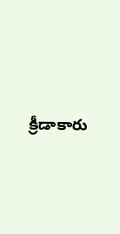క్రీడాకారు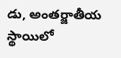డు, అంతర్జాతీయ స్థాయిలో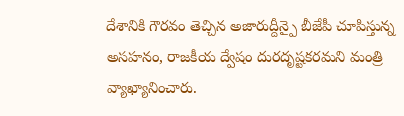దేశానికి గౌరవం తెచ్చిన అజారుద్దీన్పై బీజేపీ చూపిస్తున్న అసహనం, రాజకీయ ద్వేషం దురదృష్టకరమని మంత్రి వ్యాఖ్యానించారు.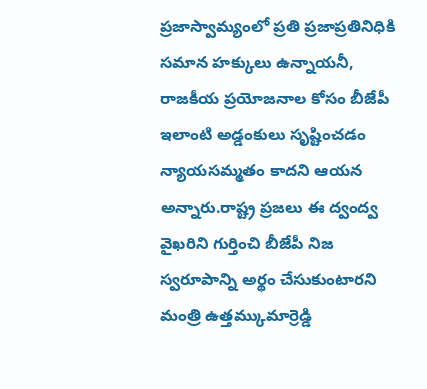ప్రజాస్వామ్యంలో ప్రతి ప్రజాప్రతినిధికి సమాన హక్కులు ఉన్నాయనీ, రాజకీయ ప్రయోజనాల కోసం బీజేపీ ఇలాంటి అడ్డంకులు సృష్టించడం న్యాయసమ్మతం కాదని ఆయన అన్నారు.రాష్ట్ర ప్రజలు ఈ ద్వంద్వ వైఖరిని గుర్తించి బీజేపీ నిజ స్వరూపాన్ని అర్థం చేసుకుంటారని మంత్రి ఉత్తమ్కుమార్రెడ్డి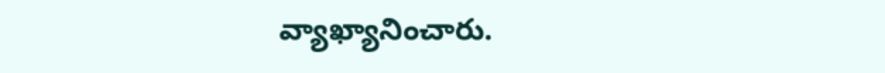వ్యాఖ్యానించారు.